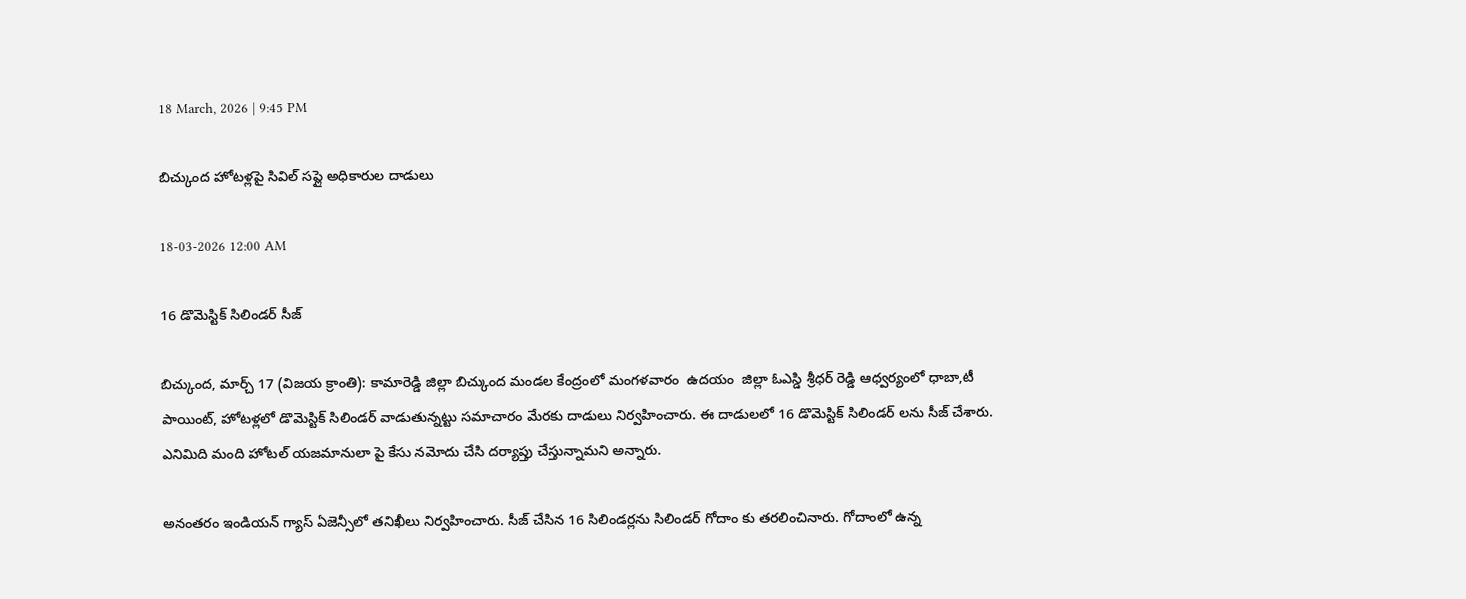18 March, 2026 | 9:45 PM

బిచ్కుంద హోటళ్లపై సివిల్ సప్లై అధికారుల దాడులు

18-03-2026 12:00 AM

16 డొమెస్టిక్ సిలిండర్ సీజ్

బిచ్కుంద, మార్చ్ 17 (విజయ క్రాంతి): కామారెడ్డి జిల్లా బిచ్కుంద మండల కేంద్రంలో మంగళవారం  ఉదయం  జిల్లా ఓఎస్డి శ్రీధర్ రెడ్డి ఆధ్వర్యంలో ధాబా,టీ పాయింట్, హోటళ్లలో డొమెస్టిక్ సిలిండర్ వాడుతున్నట్టు సమాచారం మేరకు దాడులు నిర్వహించారు. ఈ దాడులలో 16 డొమెస్టిక్ సిలిండర్ లను సీజ్ చేశారు. ఎనిమిది మంది హోటల్ యజమానులా పై కేసు నమోదు చేసి దర్యాప్తు చేస్తున్నామని అన్నారు.

అనంతరం ఇండియన్ గ్యాస్ ఏజెన్సీలో తనిఖీలు నిర్వహించారు. సీజ్ చేసిన 16 సిలిండర్లను సిలిండర్ గోదాం కు తరలించినారు. గోదాంలో ఉన్న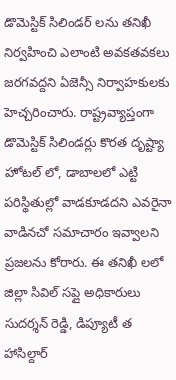డొమెస్టిక్ సిలిండర్ లను తనిఖీ నిర్వహించి ఎలాంటి అవకతవకలు జరగవద్దని ఏజెన్సీ నిర్వాహకులకు హెచ్చరించారు. రాష్ట్రవ్యాప్తంగా డొమెస్టిక్ సిలిండర్లు కొరత దృష్ట్యా హోటల్ లో, డాబాలలో ఎట్టి పరిస్థితుల్లో వాడకూడదని ఎవరైనా వాడినచో సమాచారం ఇవ్వాలని ప్రజలను కోరారు. ఈ తనిఖీ లలో జిల్లా సివిల్ సప్లై అధికారులు సుదర్శన్ రెడ్డి, డిప్యూటీ త హాసిల్దార్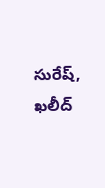సురేష్, ఖలీద్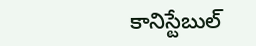కానిస్టేబుల్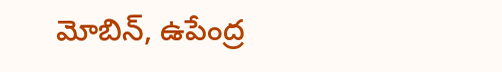మోబిన్, ఉపేంద్ర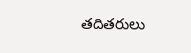తదితరులు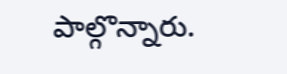పాల్గొన్నారు.